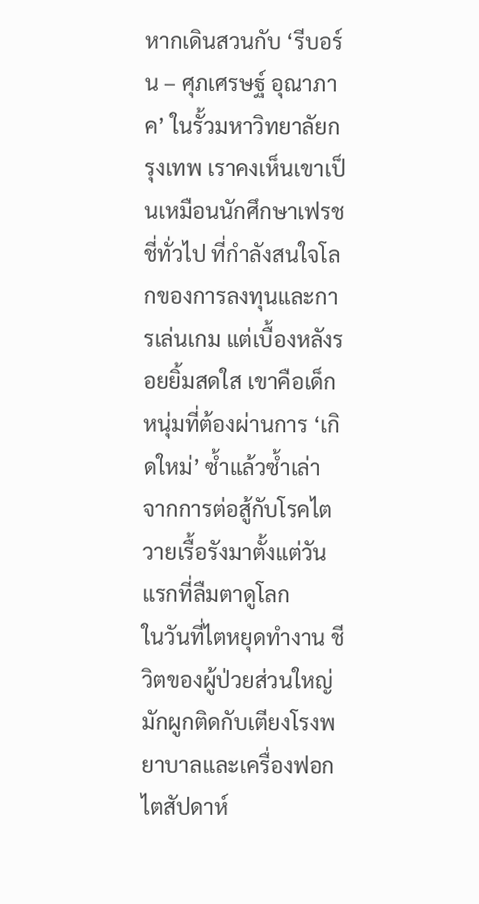หากเดินสวนกับ ‘รีบอร์น – ศุภเศรษฐ์ อุณาภาค’ ในรั้วมหาวิทยาลัยกรุงเทพ เราคงเห็นเขาเป็นเหมือนนักศึกษาเฟรชชี่ทั่วไป ที่กำลังสนใจโลกของการลงทุนและการเล่นเกม แต่เบื้องหลังรอยยิ้มสดใส เขาคือเด็กหนุ่มที่ต้องผ่านการ ‘เกิดใหม่’ ซ้ำแล้วซ้ำเล่า จากการต่อสู้กับโรคไตวายเรื้อรังมาตั้งแต่วันแรกที่ลืมตาดูโลก
ในวันที่ไตหยุดทำงาน ชีวิตของผู้ป่วยส่วนใหญ่มักผูกติดกับเตียงโรงพยาบาลและเครื่องฟอกไตสัปดาห์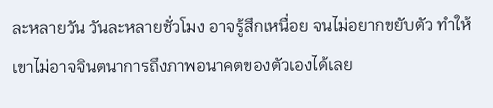ละหลายวัน วันละหลายชั่วโมง อาจรู้สึกเหนื่อย จนไม่อยากขยับตัว ทำให้เขาไม่อาจจินตนาการถึงภาพอนาคตของตัวเองได้เลย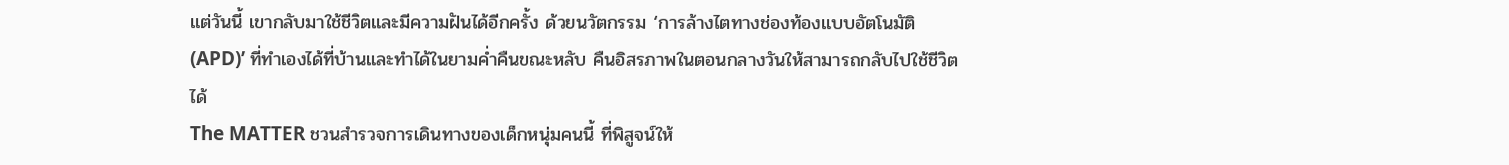แต่วันนี้ เขากลับมาใช้ชีวิตและมีความฝันได้อีกครั้ง ด้วยนวัตกรรม ‘การล้างไตทางช่องท้องแบบอัตโนมัติ (APD)’ ที่ทำเองได้ที่บ้านและทำได้ในยามค่ำคืนขณะหลับ คืนอิสรภาพในตอนกลางวันให้สามารถกลับไปใช้ชีวิตได้
The MATTER ชวนสำรวจการเดินทางของเด็กหนุ่มคนนี้ ที่พิสูจน์ให้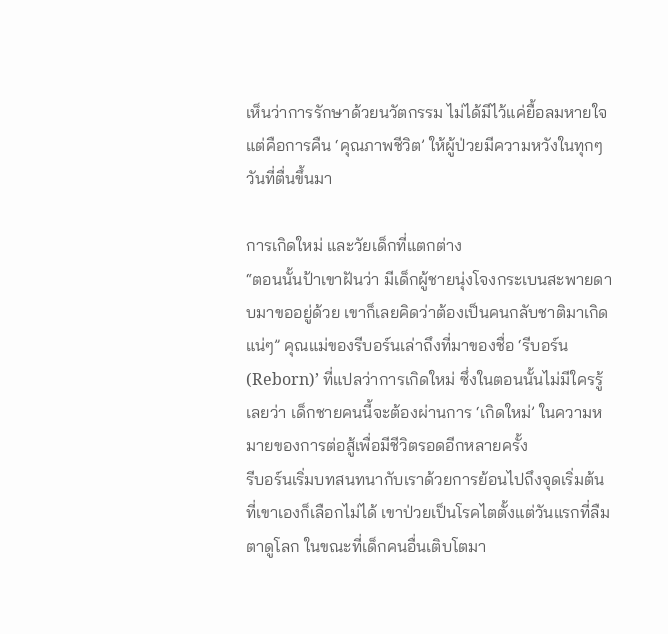เห็นว่าการรักษาด้วยนวัตกรรม ไม่ได้มีไว้แค่ยื้อลมหายใจ แต่คือการคืน ‘คุณภาพชีวิต’ ให้ผู้ป่วยมีความหวังในทุกๆ วันที่ตื่นขึ้นมา

การเกิดใหม่ และวัยเด็กที่แตกต่าง
“ตอนนั้นป้าเขาฝันว่า มีเด็กผู้ชายนุ่งโจงกระเบนสะพายดาบมาขออยู่ด้วย เขาก็เลยคิดว่าต้องเป็นคนกลับชาติมาเกิดแน่ๆ” คุณแม่ของรีบอร์นเล่าถึงที่มาของชื่อ ‘รีบอร์น (Reborn)’ ที่แปลว่าการเกิดใหม่ ซึ่งในตอนนั้นไม่มีใครรู้เลยว่า เด็กชายคนนี้จะต้องผ่านการ ‘เกิดใหม่’ ในความหมายของการต่อสู้เพื่อมีชีวิตรอดอีกหลายครั้ง
รีบอร์นเริ่มบทสนทนากับเราด้วยการย้อนไปถึงจุดเริ่มต้นที่เขาเองก็เลือกไม่ได้ เขาป่วยเป็นโรคไตตั้งแต่วันแรกที่ลืมตาดูโลก ในขณะที่เด็กคนอื่นเติบโตมา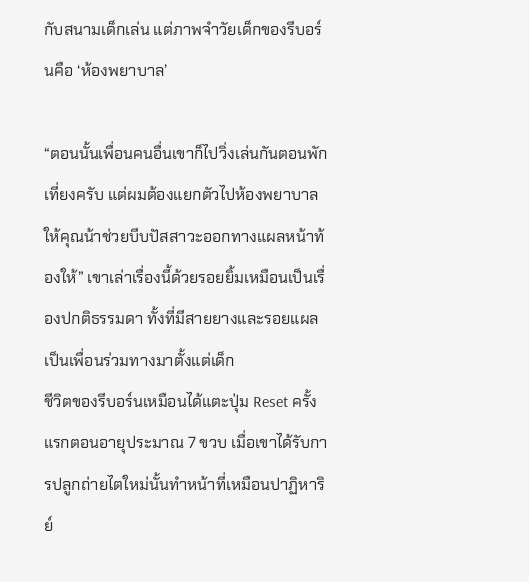กับสนามเด็กเล่น แต่ภาพจำวัยเด็กของรีบอร์นคือ ‘ห้องพยาบาล’

“ตอนนั้นเพื่อนคนอื่นเขาก็ไปวิ่งเล่นกันตอนพักเที่ยงครับ แต่ผมต้องแยกตัวไปห้องพยาบาล ให้คุณน้าช่วยบีบปัสสาวะออกทางแผลหน้าท้องให้” เขาเล่าเรื่องนี้ด้วยรอยยิ้มเหมือนเป็นเรื่องปกติธรรมดา ทั้งที่มีสายยางและรอยแผล เป็นเพื่อนร่วมทางมาตั้งแต่เด็ก
ชีวิตของรีบอร์นเหมือนได้แตะปุ่ม Reset ครั้งแรกตอนอายุประมาณ 7 ขวบ เมื่อเขาได้รับการปลูกถ่ายไตใหม่นั้นทำหน้าที่เหมือนปาฏิหาริย์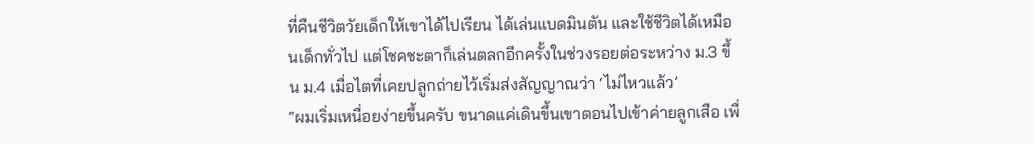ที่คืนชีวิตวัยเด็กให้เขาได้ไปเรียน ได้เล่นแบดมินตัน และใช้ชีวิตได้เหมือนเด็กทั่วไป แต่โชคชะตาก็เล่นตลกอีกครั้งในช่วงรอยต่อระหว่าง ม.3 ขึ้น ม.4 เมื่อไตที่เคยปลูกถ่ายไว้เริ่มส่งสัญญาณว่า ‘ไม่ไหวแล้ว’
“ผมเริ่มเหนื่อยง่ายขึ้นครับ ขนาดแค่เดินขึ้นเขาตอนไปเข้าค่ายลูกเสือ เพื่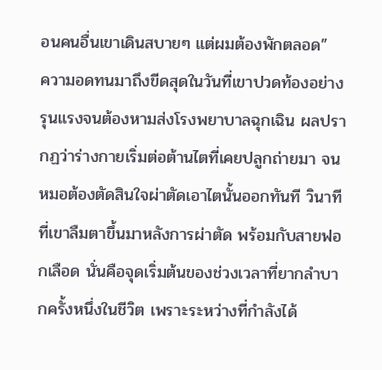อนคนอื่นเขาเดินสบายๆ แต่ผมต้องพักตลอด”
ความอดทนมาถึงขีดสุดในวันที่เขาปวดท้องอย่างรุนแรงจนต้องหามส่งโรงพยาบาลฉุกเฉิน ผลปรากฏว่าร่างกายเริ่มต่อต้านไตที่เคยปลูกถ่ายมา จนหมอต้องตัดสินใจผ่าตัดเอาไตนั้นออกทันที วินาทีที่เขาลืมตาขึ้นมาหลังการผ่าตัด พร้อมกับสายฟอกเลือด นั่นคือจุดเริ่มต้นของช่วงเวลาที่ยากลำบากครั้งหนึ่งในชีวิต เพราะระหว่างที่กำลังได้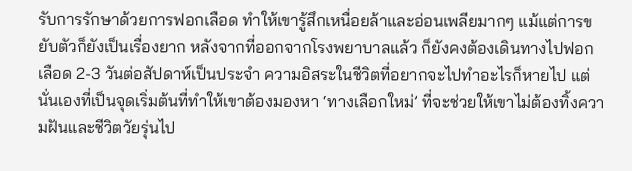รับการรักษาด้วยการฟอกเลือด ทำให้เขารู้สึกเหนื่อยล้าและอ่อนเพลียมากๆ แม้แต่การขยับตัวก็ยังเป็นเรื่องยาก หลังจากที่ออกจากโรงพยาบาลแล้ว ก็ยังคงต้องเดินทางไปฟอกเลือด 2-3 วันต่อสัปดาห์เป็นประจำ ความอิสระในชีวิตที่อยากจะไปทำอะไรก็หายไป แต่นั่นเองที่เป็นจุดเริ่มต้นที่ทำให้เขาต้องมองหา ‘ทางเลือกใหม่’ ที่จะช่วยให้เขาไม่ต้องทิ้งความฝันและชีวิตวัยรุ่นไป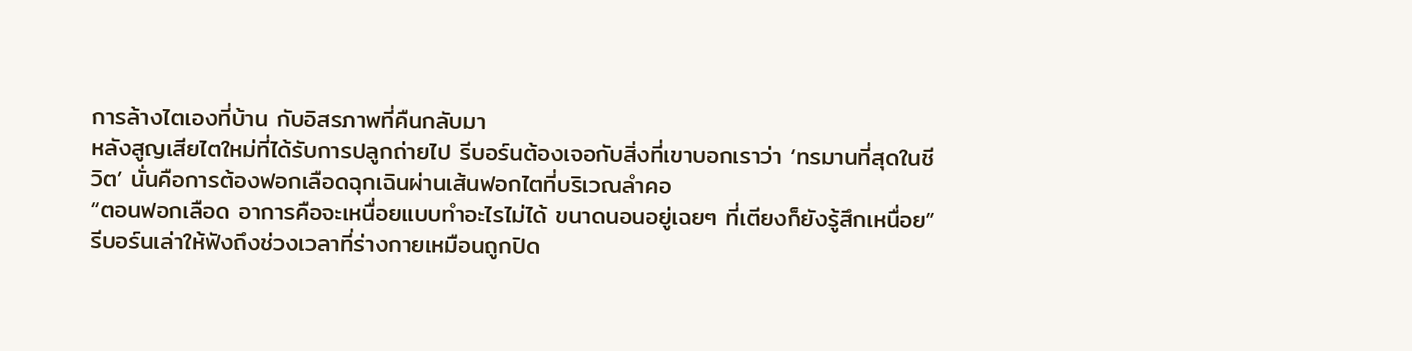การล้างไตเองที่บ้าน กับอิสรภาพที่คืนกลับมา
หลังสูญเสียไตใหม่ที่ได้รับการปลูกถ่ายไป รีบอร์นต้องเจอกับสิ่งที่เขาบอกเราว่า ‘ทรมานที่สุดในชีวิต’ นั่นคือการต้องฟอกเลือดฉุกเฉินผ่านเส้นฟอกไตที่บริเวณลำคอ
“ตอนฟอกเลือด อาการคือจะเหนื่อยแบบทำอะไรไม่ได้ ขนาดนอนอยู่เฉยๆ ที่เตียงก็ยังรู้สึกเหนื่อย” รีบอร์นเล่าให้ฟังถึงช่วงเวลาที่ร่างกายเหมือนถูกปิด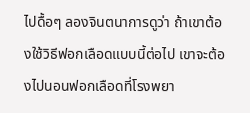ไปดื้อๆ ลองจินตนาการดูว่า ถ้าเขาต้องใช้วิธีฟอกเลือดแบบนี้ต่อไป เขาจะต้องไปนอนฟอกเลือดที่โรงพยา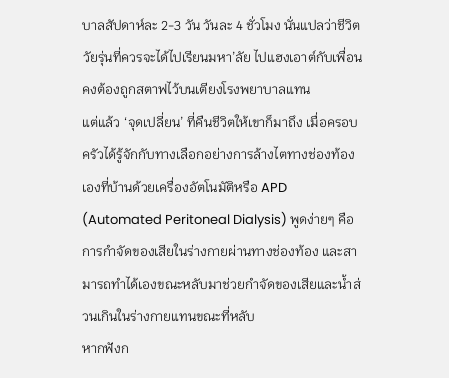บาลสัปดาห์ละ 2-3 วัน วันละ 4 ชั่วโมง นั่นแปลว่าชีวิตวัยรุ่นที่ควรจะได้ไปเรียนมหา’ลัย ไปแฮงเอาต์กับเพื่อน คงต้องถูกสตาฟไว้บนเตียงโรงพยาบาลแทน
แต่แล้ว ‘จุดเปลี่ยน’ ที่คืนชีวิตให้เขาก็มาถึง เมื่อครอบครัวได้รู้จักกับทางเลือกอย่างการล้างไตทางช่องท้องเองที่บ้านด้วยเครื่องอัตโนมัติหรือ APD (Automated Peritoneal Dialysis) พูดง่ายๆ คือการกำจัดของเสียในร่างกายผ่านทางช่องท้อง และสามารถทำได้เองขณะหลับมาช่วยกำจัดของเสียและน้ำส่วนเกินในร่างกายแทนขณะที่หลับ
หากฟังก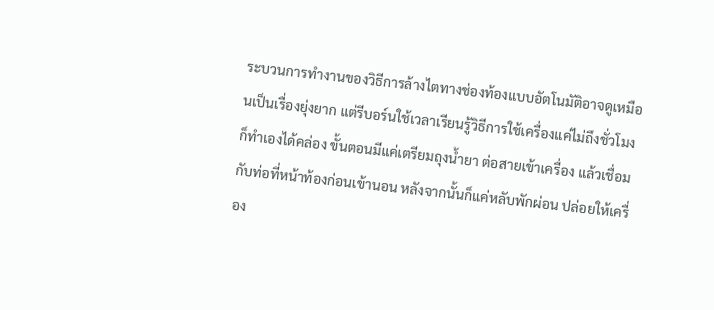ระบวนการทำงานของวิธีการล้างไตทางช่องท้องแบบอัตโนมัติอาจดูเหมือนเป็นเรื่องยุ่งยาก แต่รีบอร์นใช้เวลาเรียนรู้วิธีการใช้เครื่องแค่ไม่ถึงชั่วโมงก็ทำเองได้คล่อง ขั้นตอนมีแค่เตรียมถุงน้ำยา ต่อสายเข้าเครื่อง แล้วเชื่อมกับท่อที่หน้าท้องก่อนเข้านอน หลังจากนั้นก็แค่หลับพักผ่อน ปล่อยให้เครื่อง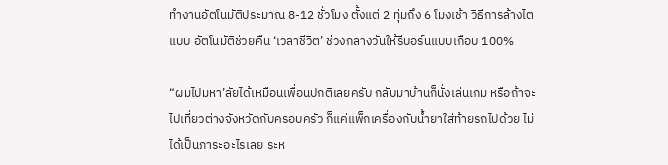ทำงานอัตโนมัติประมาณ 8-12 ชั่วโมง ตั้งแต่ 2 ทุ่มถึง 6 โมงเช้า วิธีการล้างไตแบบ อัตโนมัติช่วยคืน ‘เวลาชีวิต’ ช่วงกลางวันให้รีบอร์นแบบเกือบ 100%

“ผมไปมหา’ลัยได้เหมือนเพื่อนปกติเลยครับ กลับมาบ้านก็นั่งเล่นเกม หรือถ้าจะไปเที่ยวต่างจังหวัดกับครอบครัว ก็แค่แพ็กเครื่องกับน้ำยาใส่ท้ายรถไปด้วย ไม่ได้เป็นภาระอะไรเลย ระห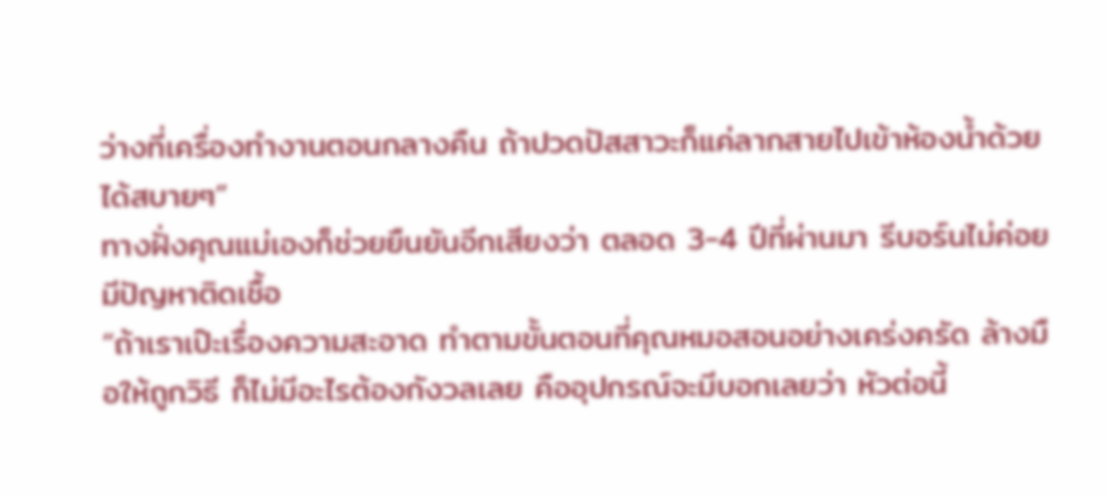ว่างที่เครื่องทำงานตอนกลางคืน ถ้าปวดปัสสาวะก็แค่ลากสายไปเข้าห้องน้ำด้วยได้สบายๆ”
ทางฝั่งคุณแม่เองก็ช่วยยืนยันอีกเสียงว่า ตลอด 3-4 ปีที่ผ่านมา รีบอร์นไม่ค่อยมีปัญหาติดเชื้อ
“ถ้าเราเป๊ะเรื่องความสะอาด ทำตามขั้นตอนที่คุณหมอสอนอย่างเคร่งครัด ล้างมือให้ถูกวิธี ก็ไม่มีอะไรต้องกังวลเลย คืออุปกรณ์จะมีบอกเลยว่า หัวต่อนี้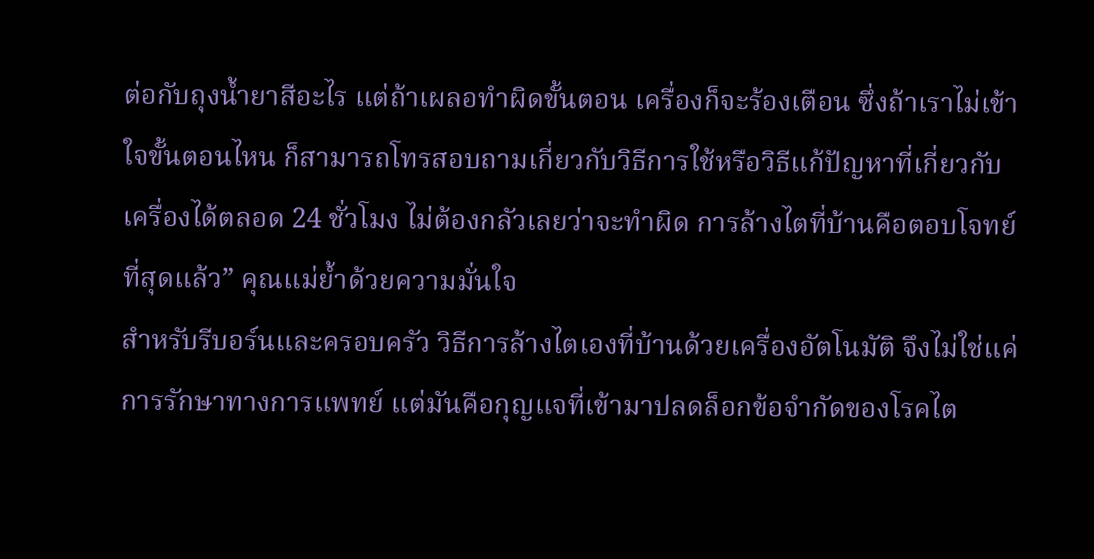ต่อกับถุงน้ำยาสีอะไร แต่ถ้าเผลอทำผิดขั้นตอน เครื่องก็จะร้องเตือน ซึ่งถ้าเราไม่เข้าใจขั้นตอนไหน ก็สามารถโทรสอบถามเกี่ยวกับวิธีการใช้หรือวิธีแก้ปัญหาที่เกี่ยวกับเครื่องได้ตลอด 24 ชั่วโมง ไม่ต้องกลัวเลยว่าจะทำผิด การล้างไตที่บ้านคือตอบโจทย์ที่สุดแล้ว” คุณแม่ย้ำด้วยความมั่นใจ
สำหรับรีบอร์นและครอบครัว วิธีการล้างไตเองที่บ้านด้วยเครื่องอัตโนมัติ จึงไม่ใช่แค่การรักษาทางการแพทย์ แต่มันคือกุญแจที่เข้ามาปลดล็อกข้อจำกัดของโรคไต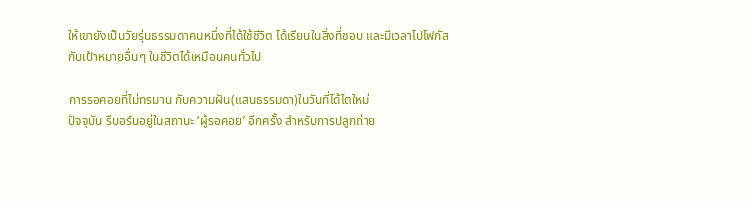ให้เขายังเป็นวัยรุ่นธรรมดาคนหนึ่งที่ได้ใช้ชีวิต ได้เรียนในสิ่งที่ชอบ และมีเวลาไปโฟกัสกับเป้าหมายอื่นๆ ในชีวิตได้เหมือนคนทั่วไป

การรอคอยที่ไม่ทรมาน กับความฝัน(แสนธรรมดา)ในวันที่ได้ไตใหม่
ปัจจุบัน รีบอร์นอยู่ในสถานะ ‘ผู้รอคอย’ อีกครั้ง สำหรับการปลูกถ่าย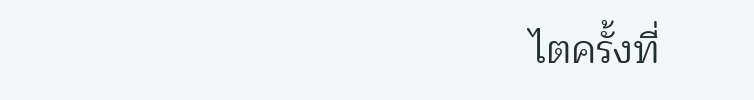ไตครั้งที่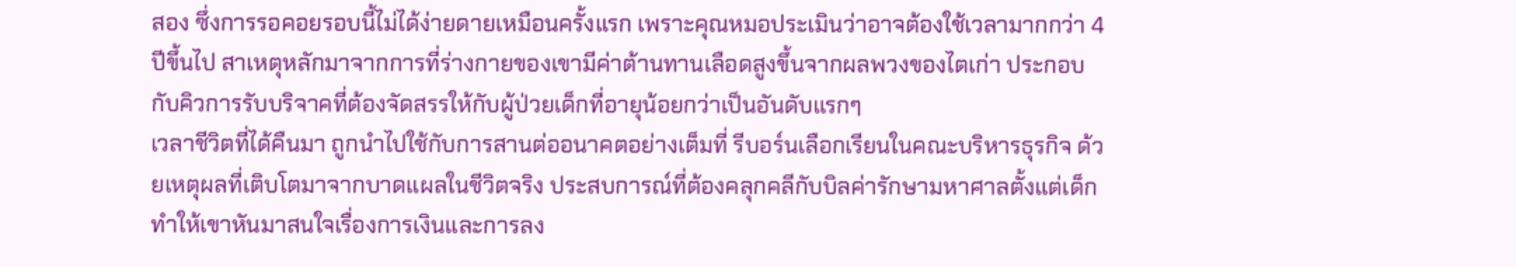สอง ซึ่งการรอคอยรอบนี้ไม่ได้ง่ายดายเหมือนครั้งแรก เพราะคุณหมอประเมินว่าอาจต้องใช้เวลามากกว่า 4 ปีขึ้นไป สาเหตุหลักมาจากการที่ร่างกายของเขามีค่าต้านทานเลือดสูงขึ้นจากผลพวงของไตเก่า ประกอบกับคิวการรับบริจาคที่ต้องจัดสรรให้กับผู้ป่วยเด็กที่อายุน้อยกว่าเป็นอันดับแรกๆ
เวลาชีวิตที่ได้คืนมา ถูกนำไปใช้กับการสานต่ออนาคตอย่างเต็มที่ รีบอร์นเลือกเรียนในคณะบริหารธุรกิจ ด้วยเหตุผลที่เติบโตมาจากบาดแผลในชีวิตจริง ประสบการณ์ที่ต้องคลุกคลีกับบิลค่ารักษามหาศาลตั้งแต่เด็ก ทำให้เขาหันมาสนใจเรื่องการเงินและการลง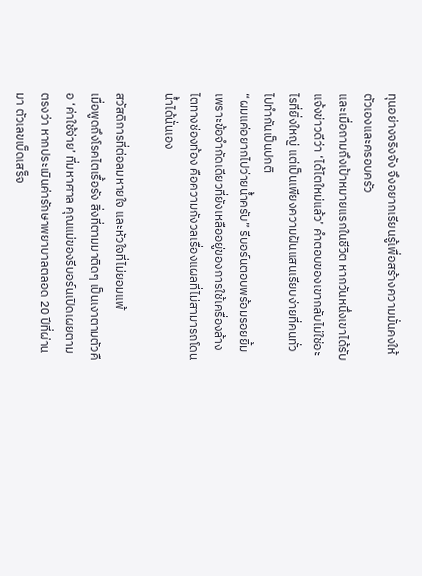ทุนอย่างจริงจัง จึงอยากเรียนรู้เพื่อสร้างความมั่นคงให้ตัวเองและครอบครัว
และเมื่อถามถึงเป้าหมายแรกในชีวิต หากวันหนึ่งเขาได้รับแจ้งข่าวดีว่า ‘ได้ไตใหม่แล้ว’ คำตอบของเขากลับไม่ใช่อะไรที่ยิ่งใหญ่ แต่เป็นเพียงความฝันแสนเรียบง่ายที่คนทั่วไปทำกันเป็นปกติ
“ผมแค่อยากไปว่ายน้ำครับ” รีบอร์นตอบพร้อมรอยยิ้ม เพราะข้อจำกัดเดียวที่ยังเหลืออยู่ของการใช้เครื่องล้างไตทางช่องท้อง คือความกังวลเรื่องแผลที่ไม่สามารถโดนน้ำได้นั่นเอง

สวัสดิการที่ต่อลมหายใจ และหัวใจที่ไม่ยอมแพ้
เมื่อพูดถึงโรคไตเรื้อรัง สิ่งที่ตามมาติดๆ เป็นเงาตามตัวคือ ‘ค่าใช้จ่าย’ ที่มหาศาล คุณแม่ของรีบอร์นเปิดเผยตามตรงว่า หากประเมินค่ารักษาพยาบาลตลอด 20 ปีที่ผ่านมา ตัวเลขเบ็ดเสร็จ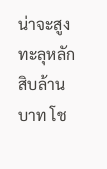น่าจะสูงทะลุหลักสิบล้านบาท โช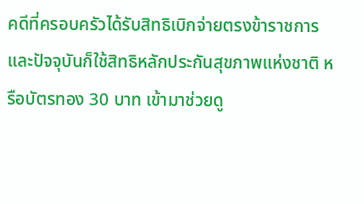คดีที่ครอบครัวได้รับสิทธิเบิกจ่ายตรงข้าราชการ และปัจจุบันก็ใช้สิทธิหลักประกันสุขภาพแห่งชาติ หรือบัตรทอง 30 บาท เข้ามาช่วยดู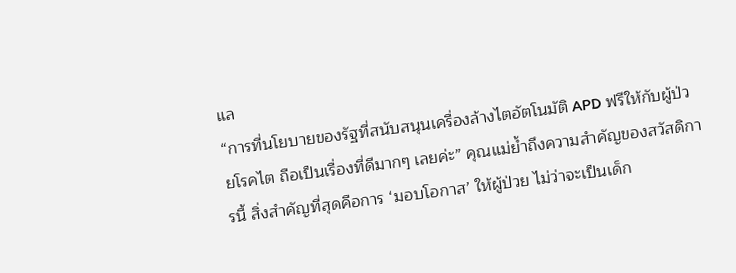แล
“การที่นโยบายของรัฐที่สนับสนุนเครื่องล้างไตอัตโนมัติ APD ฟรีให้กับผู้ป่วยโรคไต ถือเป็นเรื่องที่ดีมากๆ เลยค่ะ” คุณแม่ย้ำถึงความสำคัญของสวัสดิการนี้ สิ่งสำคัญที่สุดคือการ ‘มอบโอกาส’ ให้ผู้ป่วย ไม่ว่าจะเป็นเด็ก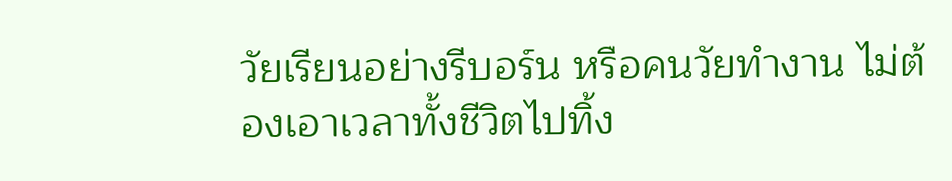วัยเรียนอย่างรีบอร์น หรือคนวัยทำงาน ไม่ต้องเอาเวลาทั้งชีวิตไปทิ้ง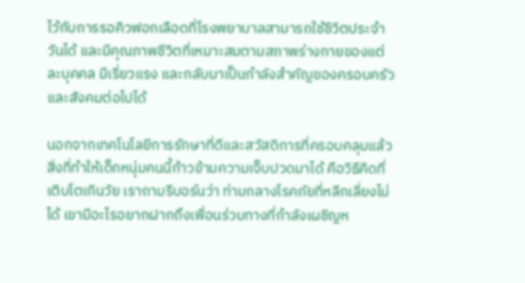ไว้กับการรอคิวฟอกเลือดที่โรงพยาบาลสามารถใช้ชีวิตประจำวันได้ และมีคุณภาพชีวิตที่เหมาะสมตามสภาพร่างกายของแต่ละบุคคล มีเรี่ยวแรง และกลับมาเป็นกำลังสำคัญของครอบครัวและสังคมต่อไปได้

นอกจากเทคโนโลยีการรักษาที่ดีและสวัสดิการที่ครอบคลุมแล้ว สิ่งที่ทำให้เด็กหนุ่มคนนี้ก้าวข้ามความเจ็บปวดมาได้ คือวิธีคิดที่เติบโตเกินวัย เราถามรีบอร์นว่า ท่ามกลางโรคภัยที่หลีกเลี่ยงไม่ได้ เขามีอะไรอยากฝากถึงเพื่อนร่วมทางที่กำลังเผชิญห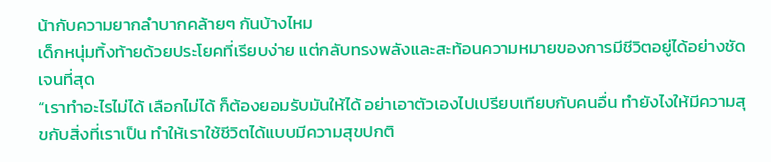น้ากับความยากลำบากคล้ายๆ กันบ้างไหม
เด็กหนุ่มทิ้งท้ายด้วยประโยคที่เรียบง่าย แต่กลับทรงพลังและสะท้อนความหมายของการมีชีวิตอยู่ได้อย่างชัดเจนที่สุด
“เราทำอะไรไม่ได้ เลือกไม่ได้ ก็ต้องยอมรับมันให้ได้ อย่าเอาตัวเองไปเปรียบเทียบกับคนอื่น ทำยังไงให้มีความสุขกับสิ่งที่เราเป็น ทำให้เราใช้ชีวิตได้แบบมีความสุขปกติ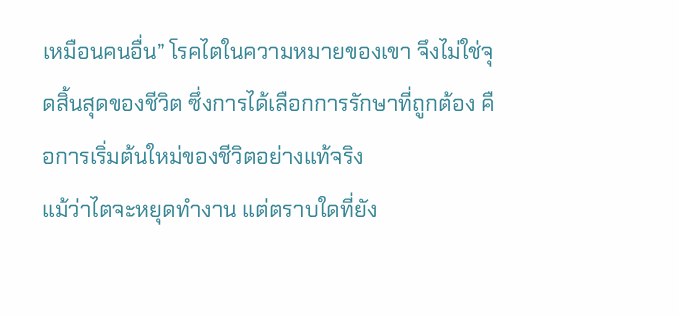เหมือนคนอื่น” โรคไตในความหมายของเขา จึงไม่ใช่จุดสิ้นสุดของชีวิต ซึ่งการได้เลือกการรักษาที่ถูกต้อง คือการเริ่มต้นใหม่ของชีวิตอย่างแท้จริง
แม้ว่าไตจะหยุดทำงาน แต่ตราบใดที่ยัง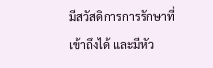มีสวัสดิการการรักษาที่เข้าถึงได้ และมีหัว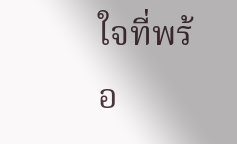ใจที่พร้อ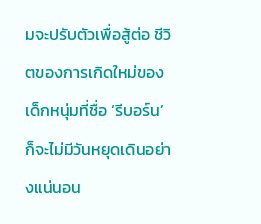มจะปรับตัวเพื่อสู้ต่อ ชีวิตของการเกิดใหม่ของเด็กหนุ่มที่ชื่อ ‘รีบอร์น’ ก็จะไม่มีวันหยุดเดินอย่างแน่นอน